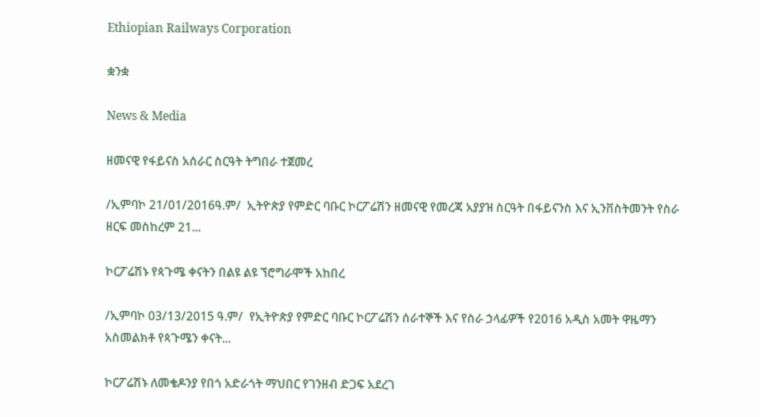Ethiopian Railways Corporation

ቋንቋ

News & Media

ዘመናዊ የፋይናስ አሰራር ስርዓት ትግበራ ተጀመረ

/ኢምባኮ 21/01/2016ዓ.ም/  ኢትዮጵያ የምድር ባቡር ኮርፖሬሽን ዘመናዊ የመረጃ አያያዝ ስርዓት በፋይናንስ እና ኢንቨስትመንት የስራ ዘርፍ መስከረም 21...

ኮርፖሬሽኑ የጳጉሜ ቀናትን በልዩ ልዩ ኘሮግራሞች አከበረ

/ኢምባኮ 03/13/2015 ዓ.ም/  የኢትዮጵያ የምድር ባቡር ኮርፖሬሽን ሰራተኞች እና የስራ ኃላፊዎች የ2016 አዲስ አመት ዋዜማን አስመልክቶ የጳጉሜን ቀናት...

ኮርፖሬሽኑ ለመቄዶንያ የበጎ አድራጎት ማህበር የገንዘብ ድጋፍ አደረገ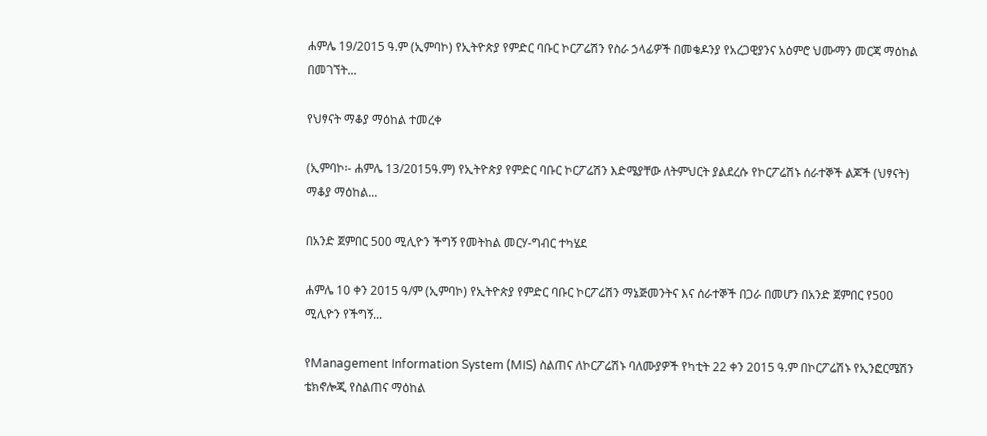ሐምሌ 19/2015 ዓ.ም (ኢምባኮ) የኢትዮጵያ የምድር ባቡር ኮርፖሬሽን የስራ ኃላፊዎች በመቄዶንያ የአረጋዊያንና አዕምሮ ህሙማን መርጃ ማዕከል በመገኘት...

የህፃናት ማቆያ ማዕከል ተመረቀ

(ኢምባኮ፡- ሐምሌ 13/2015ዓ.ም) የኢትዮጵያ የምድር ባቡር ኮርፖሬሽን እድሜያቸው ለትምህርት ያልደረሱ የኮርፖሬሽኑ ሰራተኞች ልጆች (ህፃናት) ማቆያ ማዕከል...

በአንድ ጀምበር 500 ሚሊዮን ችግኝ የመትከል መርሃ-ግብር ተካሄደ

ሐምሌ 10 ቀን 2015 ዓ/ም (ኢምባኮ) የኢትዮጵያ የምድር ባቡር ኮርፖሬሽን ማኔጅመንትና እና ሰራተኞች በጋራ በመሆን በአንድ ጀምበር የ500 ሚሊዮን የችግኝ...

የManagement Information System (MIS) ስልጠና ለኮርፖሬሽኑ ባለሙያዎች የካቲት 22 ቀን 2015 ዓ.ም በኮርፖሬሽኑ የኢንፎርሜሽን ቴክኖሎጂ የስልጠና ማዕከል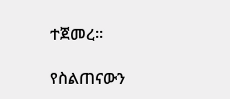ተጀመረ፡፡

የስልጠናውን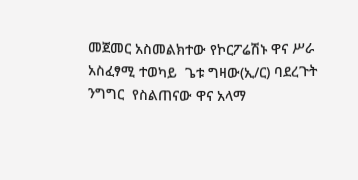መጀመር አስመልክተው የኮርፖሬሽኑ ዋና ሥራ አስፈፃሚ ተወካይ  ጌቱ ግዛው(ኢ/ር) ባደረጉት ንግግር  የስልጠናው ዋና አላማ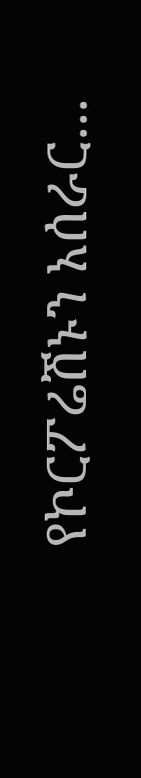የኮርፖሬሽኑን አሰራር...